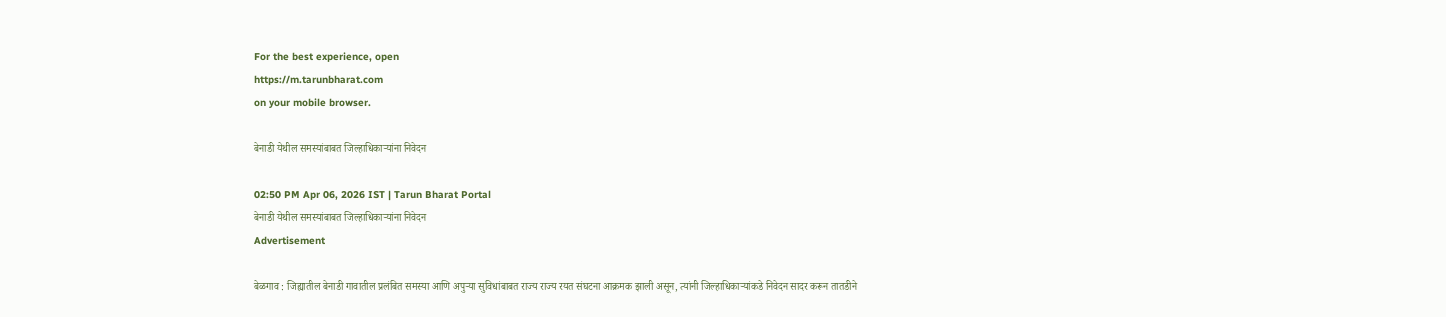For the best experience, open
https://m.tarunbharat.com
on your mobile browser.

बेनाडी येथील समस्यांबाबत जिल्हाधिकाऱ्यांना निवेदन

02:50 PM Apr 06, 2026 IST | Tarun Bharat Portal
बेनाडी येथील समस्यांबाबत जिल्हाधिकाऱ्यांना निवेदन
Advertisement

बेळगाव : जिह्यातील बेनाडी गावातील प्रलंबित समस्या आणि अपुऱ्या सुविधांबाबत राज्य राज्य रयत संघटना आक्रमक झाली असून, त्यांनी जिल्हाधिकाऱ्यांकडे निवेदन सादर करून तातडीने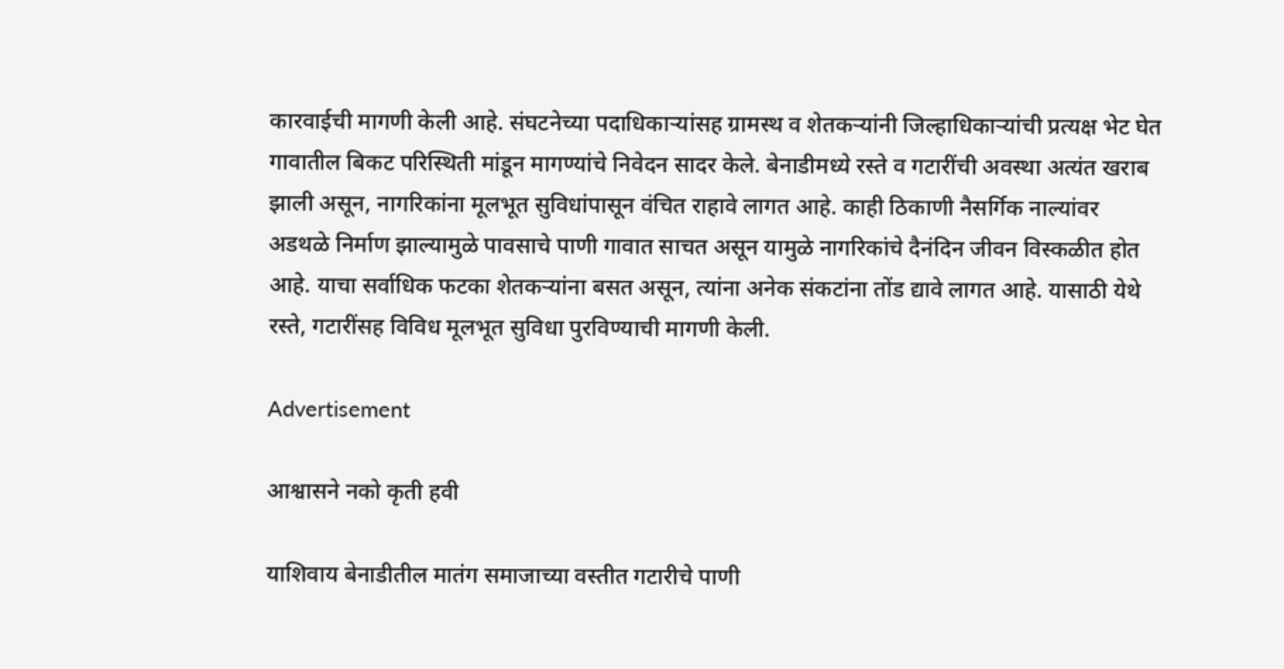कारवाईची मागणी केली आहे. संघटनेच्या पदाधिकाऱ्यांसह ग्रामस्थ व शेतकऱ्यांनी जिल्हाधिकाऱ्यांची प्रत्यक्ष भेट घेत गावातील बिकट परिस्थिती मांडून मागण्यांचे निवेदन सादर केले. बेनाडीमध्ये रस्ते व गटारींची अवस्था अत्यंत खराब झाली असून, नागरिकांना मूलभूत सुविधांपासून वंचित राहावे लागत आहे. काही ठिकाणी नैसर्गिक नाल्यांवर अडथळे निर्माण झाल्यामुळे पावसाचे पाणी गावात साचत असून यामुळे नागरिकांचे दैनंदिन जीवन विस्कळीत होत आहे. याचा सर्वाधिक फटका शेतकऱ्यांना बसत असून, त्यांना अनेक संकटांना तोंड द्यावे लागत आहे. यासाठी येथे रस्ते, गटारींसह विविध मूलभूत सुविधा पुरविण्याची मागणी केली.

Advertisement

आश्वासने नको कृती हवी

याशिवाय बेनाडीतील मातंग समाजाच्या वस्तीत गटारीचे पाणी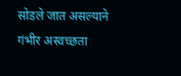सोडले जात असल्याने गंभीर अस्वच्छता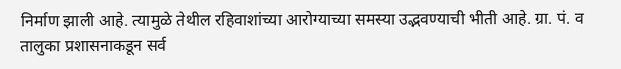निर्माण झाली आहे. त्यामुळे तेथील रहिवाशांच्या आरोग्याच्या समस्या उद्भवण्याची भीती आहे. ग्रा. पं. व तालुका प्रशासनाकडून सर्व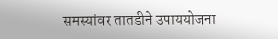समस्यांवर तातडीने उपाययोजना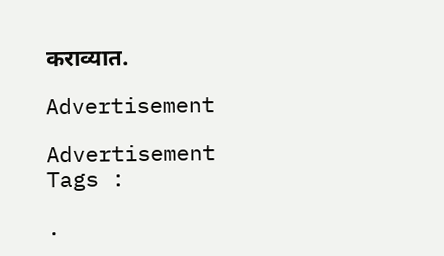कराव्यात.

Advertisement

Advertisement
Tags :

.